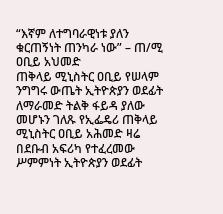“እኛም ለተግባራዊነቱ ያለን ቁርጠኝነት ጠንካራ ነው” – ጠ/ሚ ዐቢይ አህመድ
ጠቅላይ ሚኒስትር ዐቢይ የሠላም ንግግሩ ውጤት ኢትዮጵያን ወደፊት ለማራመድ ትልቅ ፋይዳ ያለው መሆኑን ገለጹ የኢፌዴሪ ጠቅላይ ሚኒስትር ዐቢይ አሕመድ ዛሬ በደቡብ አፍሪካ የተፈረመው ሥምምነት ኢትዮጵያን ወደፊት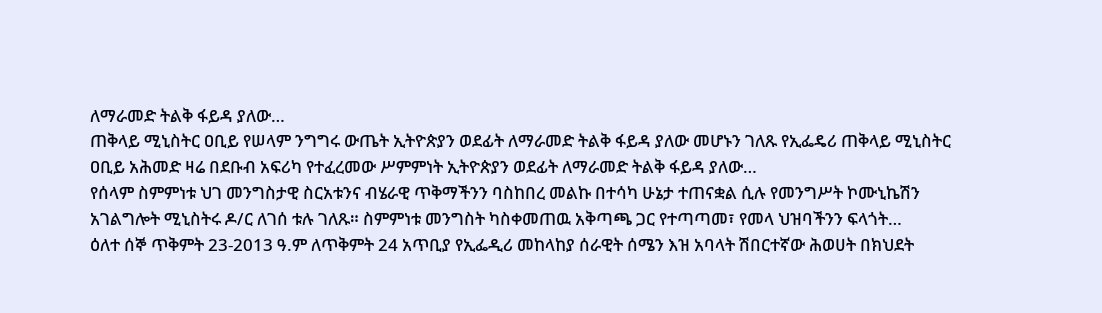ለማራመድ ትልቅ ፋይዳ ያለው…
ጠቅላይ ሚኒስትር ዐቢይ የሠላም ንግግሩ ውጤት ኢትዮጵያን ወደፊት ለማራመድ ትልቅ ፋይዳ ያለው መሆኑን ገለጹ የኢፌዴሪ ጠቅላይ ሚኒስትር ዐቢይ አሕመድ ዛሬ በደቡብ አፍሪካ የተፈረመው ሥምምነት ኢትዮጵያን ወደፊት ለማራመድ ትልቅ ፋይዳ ያለው…
የሰላም ስምምነቱ ህገ መንግስታዊ ስርአቱንና ብሄራዊ ጥቅማችንን ባስከበረ መልኩ በተሳካ ሁኔታ ተጠናቋል ሲሉ የመንግሥት ኮሙኒኬሽን አገልግሎት ሚኒስትሩ ዶ/ር ለገሰ ቱሉ ገለጹ። ስምምነቱ መንግስት ካስቀመጠዉ አቅጣጫ ጋር የተጣጣመ፣ የመላ ህዝባችንን ፍላጎት…
ዕለተ ሰኞ ጥቅምት 23-2013 ዓ.ም ለጥቅምት 24 አጥቢያ የኢፌዲሪ መከላከያ ሰራዊት ሰሜን እዝ አባላት ሽበርተኛው ሕወሀት በክህደት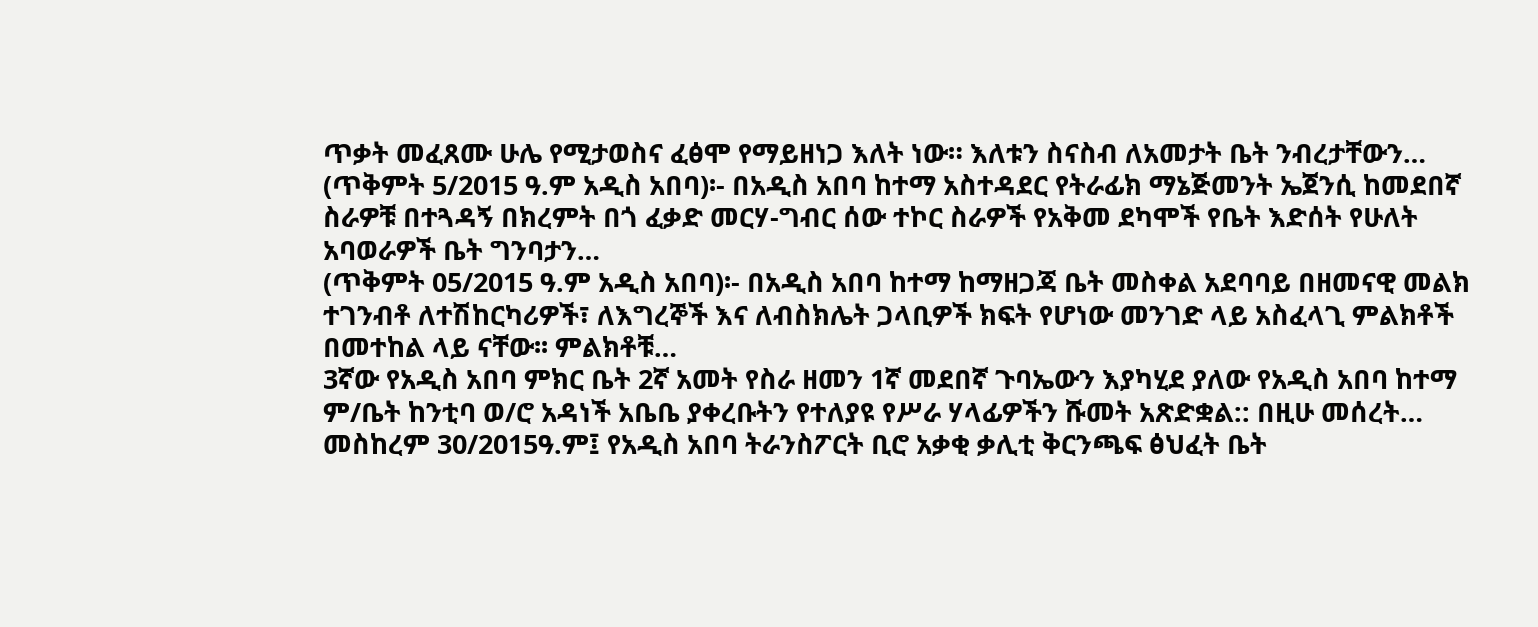ጥቃት መፈጸሙ ሁሌ የሚታወስና ፈፅሞ የማይዘነጋ እለት ነው። እለቱን ስናስብ ለአመታት ቤት ንብረታቸውን…
(ጥቅምት 5/2015 ዓ.ም አዲስ አበባ)፡- በአዲስ አበባ ከተማ አስተዳደር የትራፊክ ማኔጅመንት ኤጀንሲ ከመደበኛ ስራዎቹ በተጓዳኝ በክረምት በጎ ፈቃድ መርሃ-ግብር ሰው ተኮር ስራዎች የአቅመ ደካሞች የቤት እድሰት የሁለት አባወራዎች ቤት ግንባታን…
(ጥቅምት 05/2015 ዓ.ም አዲስ አበባ)፡- በአዲስ አበባ ከተማ ከማዘጋጃ ቤት መስቀል አደባባይ በዘመናዊ መልክ ተገንብቶ ለተሽከርካሪዎች፣ ለእግረኞች እና ለብስክሌት ጋላቢዎች ክፍት የሆነው መንገድ ላይ አስፈላጊ ምልክቶች በመተከል ላይ ናቸው፡፡ ምልክቶቹ…
3ኛው የአዲስ አበባ ምክር ቤት 2ኛ አመት የስራ ዘመን 1ኛ መደበኛ ጉባኤውን እያካሂደ ያለው የአዲስ አበባ ከተማ ም/ቤት ከንቲባ ወ/ሮ አዳነች አቤቤ ያቀረቡትን የተለያዩ የሥራ ሃላፊዎችን ሹመት አጽድቋል:: በዚሁ መሰረት…
መስከረም 30/2015ዓ.ም፤ የአዲስ አበባ ትራንስፖርት ቢሮ አቃቂ ቃሊቲ ቅርንጫፍ ፅህፈት ቤት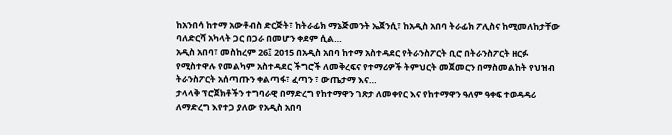ከአንበሳ ከተማ አውቶብስ ድርጅት፣ ከትራፊክ ማኔጅመንት ኤጀንሲ፣ ከአዲስ አበባ ትራፊክ ፖሊስና ከሚመለከታቸው ባለድርሻ አካላት ጋር በጋራ በመሆን ቀደም ሲል…
አዲስ አበባ፣ መስከረም 26፤ 2015 በአዲስ አበባ ከተማ አስተዳደር የትራንስፖርት ቢሮ በትራንስፖርት ዘርፉ የሚስተዋሉ የመልካም አስተዳደር ችግሮች ለመቅረፍና የተማሪዎች ትምህርት መጀመርን በማስመልከት የህዝብ ትራንስፖርት አሰጣጡን ቀልጣፋ፣ ፈጣን ፣ ውጤታማ እና…
ታላላቅ ፕሮጀክቶችን ተግባራዊ በማድረግ የከተማዋን ገጽታ ለመቀየር እና የከተማዋን ዓለም ዓቀፍ ተወዳዳሪ ለማድረግ እየተጋ ያለው የአዲስ አበባ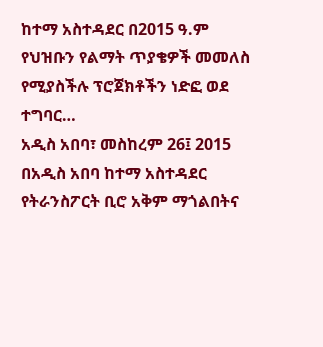ከተማ አስተዳደር በ2015 ዓ.ም የህዝቡን የልማት ጥያቄዎች መመለስ የሚያስችሉ ፕሮጀክቶችን ነድፎ ወደ ተግባር…
አዲስ አበባ፣ መስከረም 26፤ 2015 በአዲስ አበባ ከተማ አስተዳደር የትራንስፖርት ቢሮ አቅም ማጎልበትና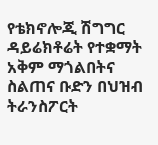የቴክኖሎጂ ሽግግር ዳይሬክቶሬት የተቋማት አቅም ማጎልበትና ስልጠና ቡድን በህዝብ ትራንስፖርት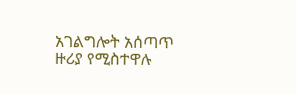አገልግሎት አሰጣጥ ዙሪያ የሚስተዋሉ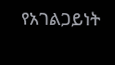የአገልጋይነት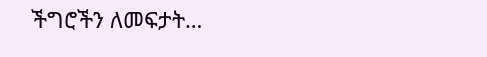ችግሮችን ለመፍታት…